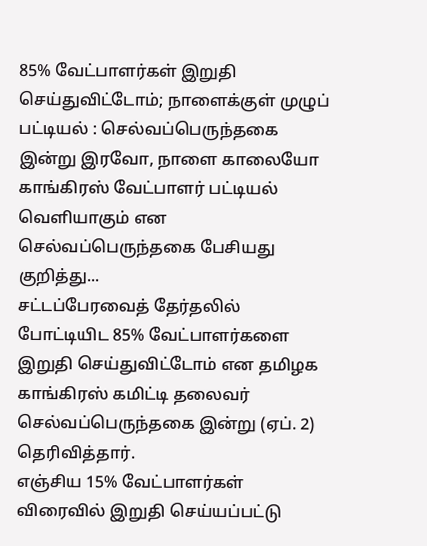85% வேட்பாளர்கள் இறுதி செய்துவிட்டோம்; நாளைக்குள் முழுப் பட்டியல் : செல்வப்பெருந்தகை
இன்று இரவோ, நாளை காலையோ காங்கிரஸ் வேட்பாளர் பட்டியல் வெளியாகும் என செல்வப்பெருந்தகை பேசியது குறித்து...
சட்டப்பேரவைத் தேர்தலில் போட்டியிட 85% வேட்பாளர்களை இறுதி செய்துவிட்டோம் என தமிழக காங்கிரஸ் கமிட்டி தலைவர் செல்வப்பெருந்தகை இன்று (ஏப். 2) தெரிவித்தார்.
எஞ்சிய 15% வேட்பாளர்கள் விரைவில் இறுதி செய்யப்பட்டு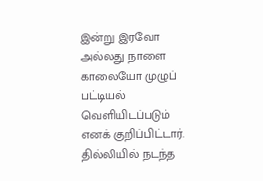இன்று இரவோ அல்லது நாளை காலையோ முழுப் பட்டியல் வெளியிடப்படும் எனக் குறிப்பிட்டார்.
தில்லியில் நடந்த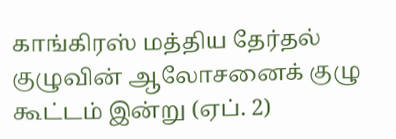காங்கிரஸ் மத்திய தேர்தல் குழுவின் ஆலோசனைக் குழு கூட்டம் இன்று (ஏப். 2)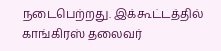நடைபெற்றது. இக்கூட்டத்தில் காங்கிரஸ் தலைவர்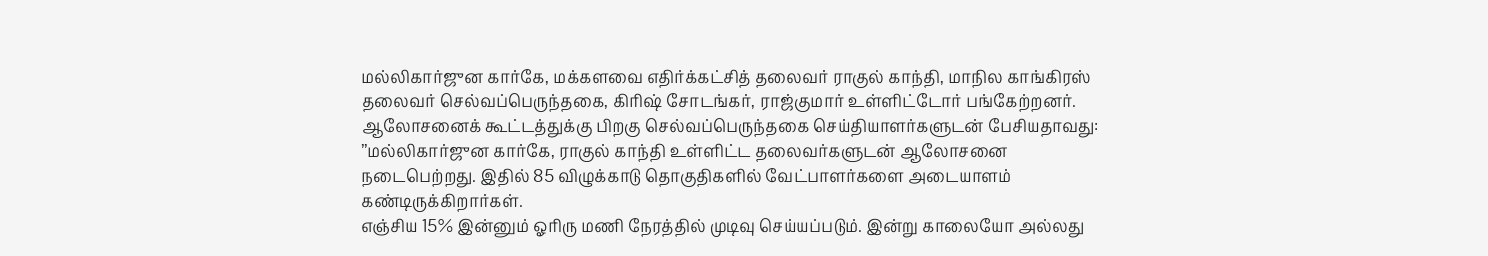மல்லிகார்ஜுன கார்கே, மக்களவை எதிர்க்கட்சித் தலைவர் ராகுல் காந்தி, மாநில காங்கிரஸ் தலைவர் செல்வப்பெருந்தகை, கிரிஷ் சோடங்கர், ராஜ்குமார் உள்ளிட்டோர் பங்கேற்றனர்.
ஆலோசனைக் கூட்டத்துக்கு பிறகு செல்வப்பெருந்தகை செய்தியாளர்களுடன் பேசியதாவது:
’’மல்லிகார்ஜுன கார்கே, ராகுல் காந்தி உள்ளிட்ட தலைவர்களுடன் ஆலோசனை நடைபெற்றது. இதில் 85 விழுக்காடு தொகுதிகளில் வேட்பாளர்களை அடையாளம் கண்டிருக்கிறார்கள்.
எஞ்சிய 15% இன்னும் ஓரிரு மணி நேரத்தில் முடிவு செய்யப்படும். இன்று காலையோ அல்லது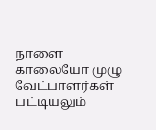நாளை காலையோ முழு வேட்பாளர்கள் பட்டியலும்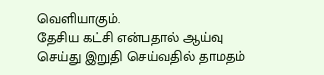வெளியாகும்.
தேசிய கட்சி என்பதால் ஆய்வு செய்து இறுதி செய்வதில் தாமதம்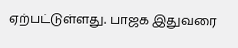ஏற்பட்டுள்ளது. பாஜக இதுவரை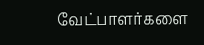வேட்பாளர்களை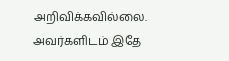அறிவிக்கவில்லை. அவர்களிடம் இதே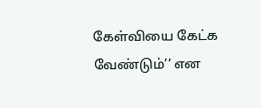கேள்வியை கேட்க வேண்டும்’’ என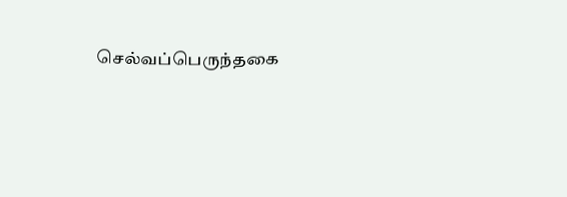செல்வப்பெருந்தகை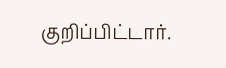குறிப்பிட்டார்.